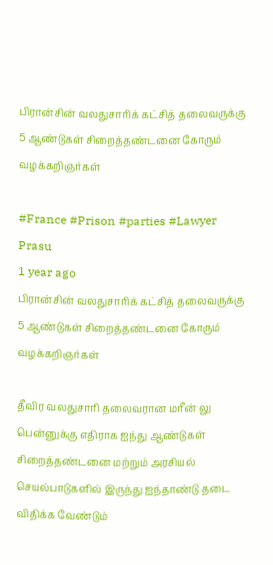பிரான்சின் வலதுசாரிக் கட்சித் தலைவருக்கு 5 ஆண்டுகள் சிறைத்தண்டனை கோரும் வழக்கறிஞர்கள்

#France #Prison #parties #Lawyer
Prasu
1 year ago
பிரான்சின் வலதுசாரிக் கட்சித் தலைவருக்கு 5 ஆண்டுகள் சிறைத்தண்டனை கோரும் வழக்கறிஞர்கள்

தீவிர வலதுசாரி தலைவரான மரீன் லு பென்னுக்கு எதிராக ஐந்து ஆண்டுகள் சிறைத்தண்டனை மற்றும் அரசியல் செயல்பாடுகளில் இருந்து ஐந்தாண்டு தடை விதிக்க வேண்டும்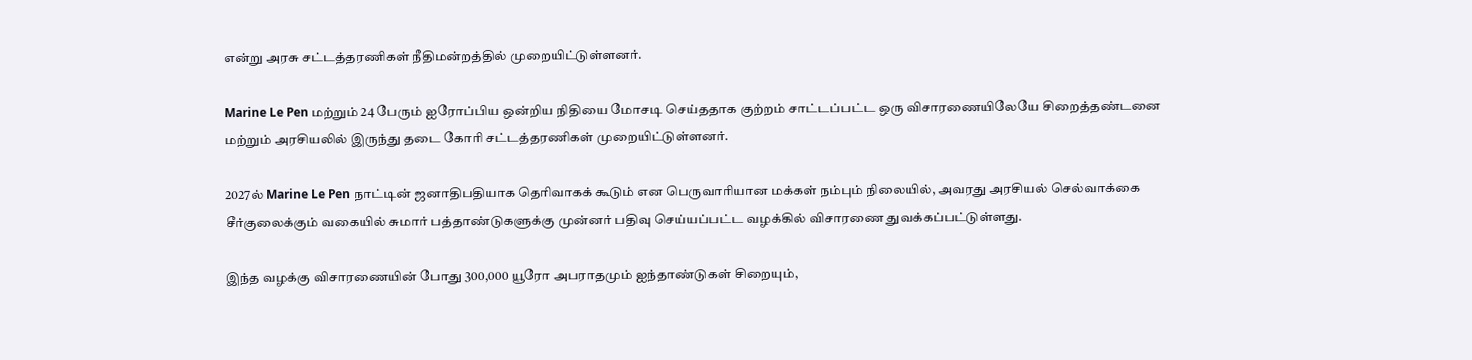என்று அரசு சட்டத்தரணிகள் நீதிமன்றத்தில் முறையிட்டுள்ளனர்.

Marine Le Pen மற்றும் 24 பேரும் ஐரோப்பிய ஒன்றிய நிதியை மோசடி செய்ததாக குற்றம் சாட்டப்பட்ட ஒரு விசாரணையிலேயே சிறைத்தண்டனை மற்றும் அரசியலில் இருந்து தடை கோரி சட்டத்தரணிகள் முறையிட்டுள்ளனர்.

2027ல் Marine Le Pen நாட்டின் ஜனாதிபதியாக தெரிவாகக் கூடும் என பெருவாரியான மக்கள் நம்பும் நிலையில், அவரது அரசியல் செல்வாக்கை சீர்குலைக்கும் வகையில் சுமார் பத்தாண்டுகளுக்கு முன்னர் பதிவு செய்யப்பட்ட வழக்கில் விசாரணை துவக்கப்பட்டுள்ளது.

இந்த வழக்கு விசாரணையின் போது 300,000 யூரோ அபராதமும் ஐந்தாண்டுகள் சிறையும்,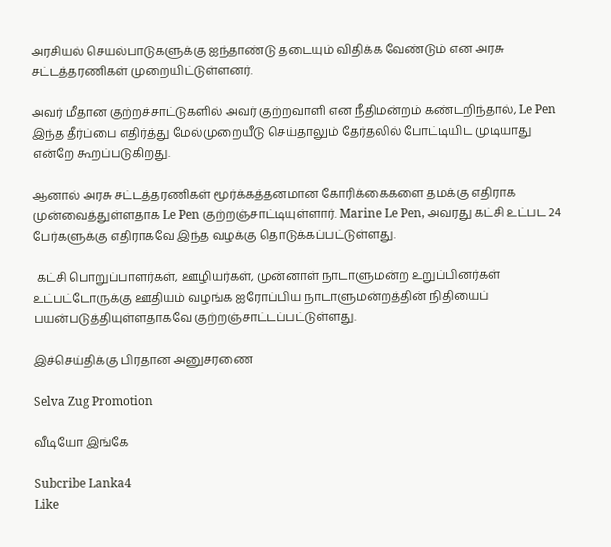அரசியல் செயல்பாடுகளுக்கு ஐந்தாண்டு தடையும் விதிக்க வேண்டும் என அரசு சட்டத்தரணிகள் முறையிட்டுள்ளனர்.

அவர் மீதான குற்றச்சாட்டுகளில் அவர் குற்றவாளி என நீதிமன்றம் கண்டறிந்தால், Le Pen இந்த தீர்ப்பை எதிர்த்து மேல்முறையீடு செய்தாலும் தேர்தலில் போட்டியிட முடியாது என்றே கூறப்படுகிறது.

ஆனால் அரசு சட்டத்தரணிகள் மூர்க்கத்தனமான கோரிக்கைகளை தமக்கு எதிராக முன்வைத்துள்ளதாக Le Pen குற்றஞ்சாட்டியுள்ளார். Marine Le Pen, அவரது கட்சி உட்பட 24 பேர்களுக்கு எதிராகவே இந்த வழக்கு தொடுக்கப்பட்டுள்ளது.

 கட்சி பொறுப்பாளர்கள், ஊழியர்கள், முன்னாள் நாடாளுமன்ற உறுப்பினர்கள் உட்பட்டோருக்கு ஊதியம் வழங்க ஐரோப்பிய நாடாளுமன்றத்தின் நிதியைப் பயன்படுத்தியுள்ளதாகவே குற்றஞ்சாட்டப்பட்டுள்ளது.

இச்செய்திக்கு பிரதான அனுசரணை

Selva Zug Promotion

வீடியோ இங்கே

Subcribe Lanka4
Like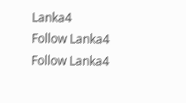Lanka4
Follow Lanka4
Follow Lanka4